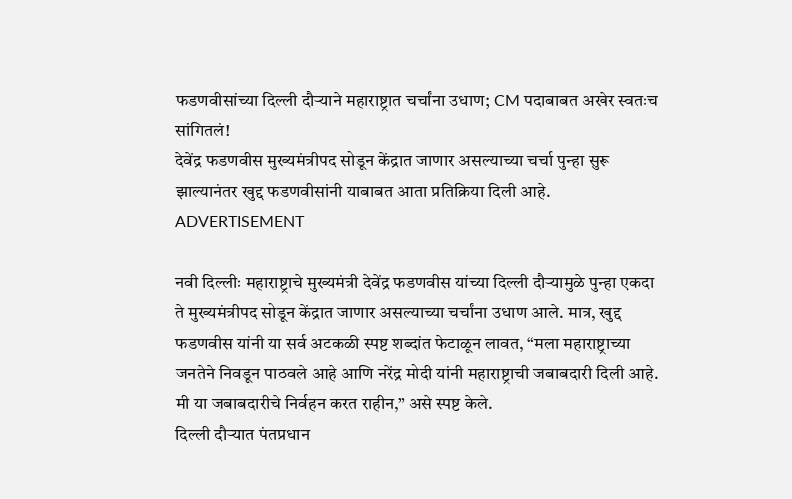फडणवीसांच्या दिल्ली दौऱ्याने महाराष्ट्रात चर्चांना उधाण; CM पदाबाबत अखेर स्वतःच सांगितलं!
देवेंद्र फडणवीस मुख्यमंत्रीपद सोडून केंद्रात जाणार असल्याच्या चर्चा पुन्हा सुरू झाल्यानंतर खुद्द फडणवीसांनी याबाबत आता प्रतिक्रिया दिली आहे.
ADVERTISEMENT

नवी दिल्लीः महाराष्ट्राचे मुख्यमंत्री देवेंद्र फडणवीस यांच्या दिल्ली दौऱ्यामुळे पुन्हा एकदा ते मुख्यमंत्रीपद सोडून केंद्रात जाणार असल्याच्या चर्चांना उधाण आले. मात्र, खुद्द फडणवीस यांनी या सर्व अटकळी स्पष्ट शब्दांत फेटाळून लावत, “मला महाराष्ट्राच्या जनतेने निवडून पाठवले आहे आणि नरेंद्र मोदी यांनी महाराष्ट्राची जबाबदारी दिली आहे. मी या जबाबदारीचे निर्वहन करत राहीन,” असे स्पष्ट केले.
दिल्ली दौऱ्यात पंतप्रधान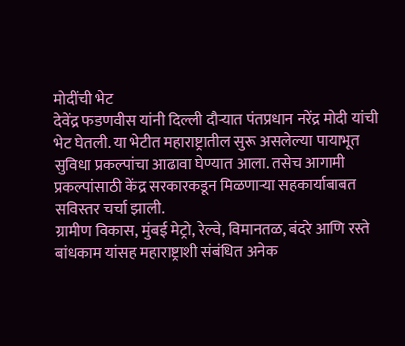मोदींची भेट
देवेंद्र फडणवीस यांनी दिल्ली दौऱ्यात पंतप्रधान नरेंद्र मोदी यांची भेट घेतली. या भेटीत महाराष्ट्रातील सुरू असलेल्या पायाभूत सुविधा प्रकल्पांचा आढावा घेण्यात आला. तसेच आगामी प्रकल्पांसाठी केंद्र सरकारकडून मिळणाऱ्या सहकार्याबाबत सविस्तर चर्चा झाली.
ग्रामीण विकास, मुंबई मेट्रो, रेल्वे, विमानतळ, बंदरे आणि रस्ते बांधकाम यांसह महाराष्ट्राशी संबंधित अनेक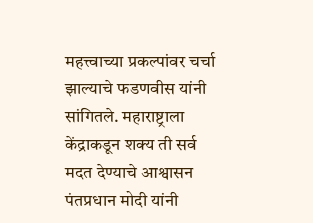महत्त्वाच्या प्रकल्पांवर चर्चा झाल्याचे फडणवीस यांनी सांगितले. महाराष्ट्राला केंद्राकडून शक्य ती सर्व मदत देण्याचे आश्वासन पंतप्रधान मोदी यांनी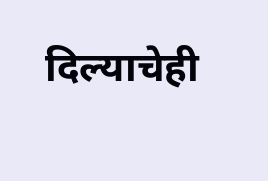दिल्याचेही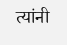त्यांनी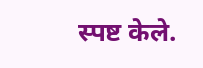स्पष्ट केले.